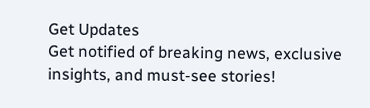Get Updates
Get notified of breaking news, exclusive insights, and must-see stories!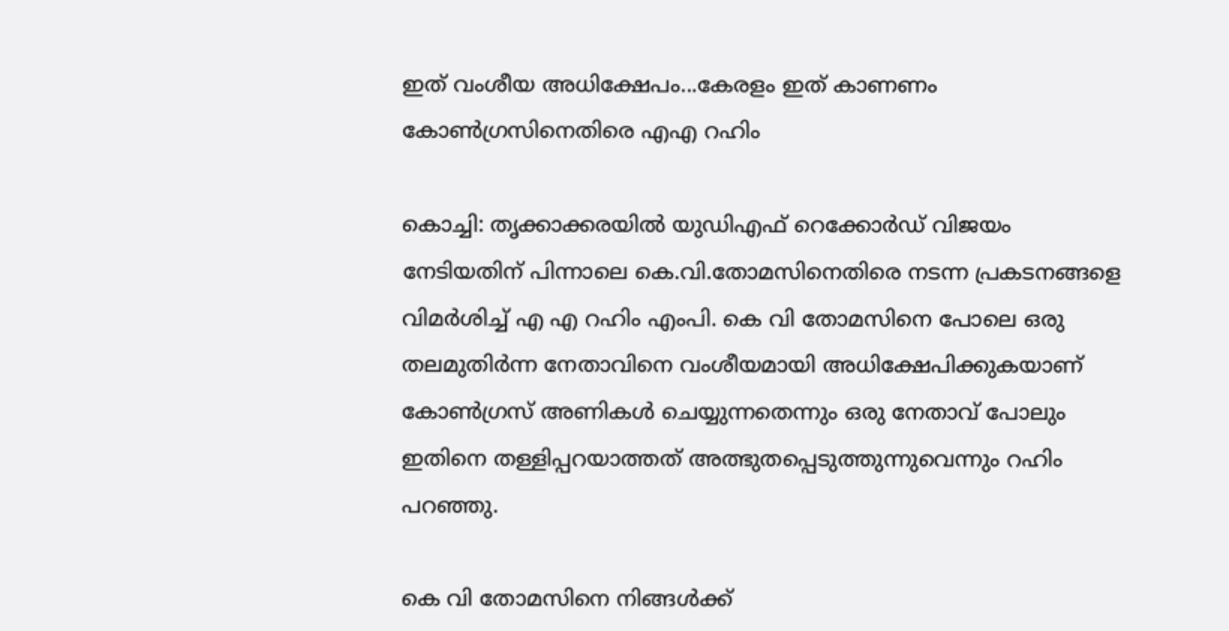ഇത് വംശീയ അധിക്ഷേപം...കേരളം ഇത് കാണണം കോൺഗ്രസിനെതിരെ എഎ റഹിം

കൊച്ചി: തൃക്കാക്കരയില്‍ യുഡിഎഫ് റെക്കോര്‍ഡ് വിജയം നേടിയതിന് പിന്നാലെ കെ.വി.തോമസിനെതിരെ നടന്ന പ്രകടനങ്ങളെ വിമര്‍ശിച്ച് എ എ റഹിം എംപി. കെ വി തോമസിനെ പോലെ ഒരു തലമുതിര്‍ന്ന നേതാവിനെ വംശീയമായി അധിക്ഷേപിക്കുകയാണ് കോണ്‍ഗ്രസ് അണികള്‍ ചെയ്യുന്നതെന്നും ഒരു നേതാവ് പോലും ഇതിനെ തള്ളിപ്പറയാത്തത് അത്ഭുതപ്പെടുത്തുന്നുവെന്നും റഹിം പറഞ്ഞു.

കെ വി തോമസിനെ നിങ്ങള്‍ക്ക്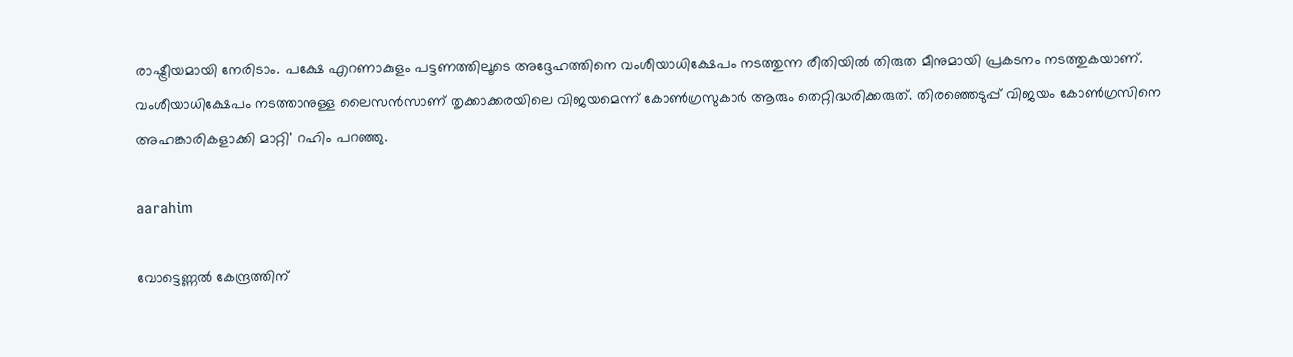രാഷ്ട്രീയമായി നേരിടാം. പക്ഷേ എറണാകുളം പട്ടണത്തിലൂടെ അദ്ദേഹത്തിനെ വംശീയാധിക്ഷേപം നടത്തുന്ന രീതിയില്‍ തിരുത മീനുമായി പ്രകടനം നടത്തുകയാണ്. വംശീയാധിക്ഷേപം നടത്താനുള്ള ലൈസന്‍സാണ് തൃക്കാക്കരയിലെ വിജയമെന്ന് കോണ്‍ഗ്രസുകാര്‍ ആരും തെറ്റിദ്ധരിക്കരുത്. തിരഞ്ഞെടുപ്പ് വിജയം കോണ്‍ഗ്രസിനെ അഹങ്കാരികളാക്കി മാറ്റി' റഹിം പറഞ്ഞു.

aarahim

വോട്ടെണ്ണല്‍ കേന്ദ്രത്തിന്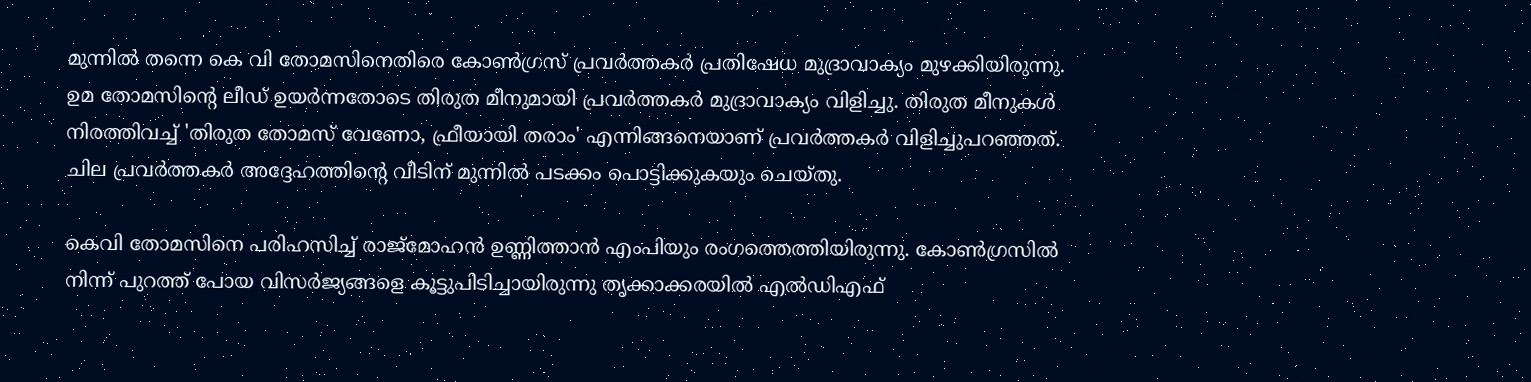മുന്നില്‍ തന്നെ കെ വി തോമസിനെതിരെ കോണ്‍ഗ്രസ് പ്രവര്‍ത്തകര്‍ പ്രതിഷേധ മുദ്രാവാക്യം മുഴക്കിയിരുന്നു. ഉമ തോമസിന്റെ ലീഡ് ഉയര്‍ന്നതോടെ തിരുത മീനുമായി പ്രവര്‍ത്തകര്‍ മുദ്രാവാക്യം വിളിച്ചു. തിരുത മീനുകള്‍ നിരത്തിവച്ച് 'തിരുത തോമസ് വേണോ, ഫ്രീയായി തരാം' എന്നിങ്ങനെയാണ് പ്രവര്‍ത്തകര്‍ വിളിച്ചുപറഞ്ഞത്. ചില പ്രവര്‍ത്തകര്‍ അദ്ദേഹത്തിന്റെ വീടിന് മുന്നില്‍ പടക്കം പൊട്ടിക്കുകയും ചെയ്തു.

കെവി തോമസിനെ പരിഹസിച്ച് രാജ്മോഹന്‍ ഉണ്ണിത്താന്‍ എംപിയും രംഗത്തെത്തിയിരുന്നു. കോണ്‍ഗ്രസില്‍ നിന്ന് പുറത്ത് പോയ വിസര്‍ജ്യങ്ങളെ കൂട്ടുപിടിച്ചായിരുന്നു തൃക്കാക്കരയില്‍ എല്‍ഡിഎഫ്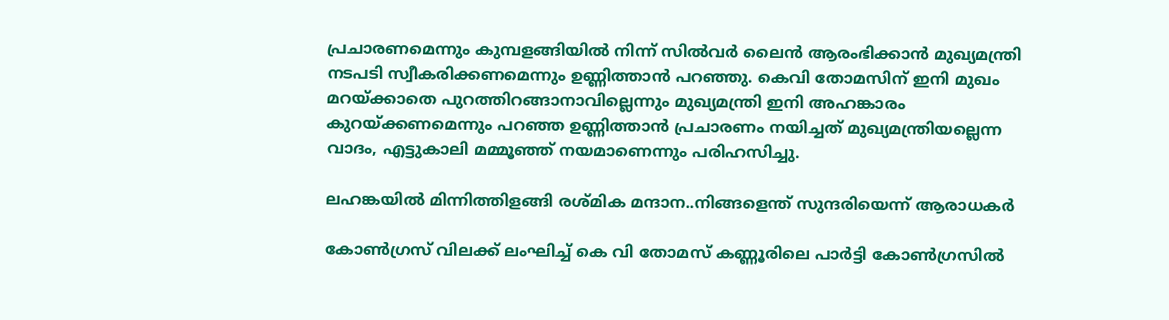പ്രചാരണമെന്നും കുമ്പളങ്ങിയില്‍ നിന്ന് സില്‍വര്‍ ലൈന്‍ ആരംഭിക്കാന്‍ മുഖ്യമന്ത്രി നടപടി സ്വീകരിക്കണമെന്നും ഉണ്ണിത്താന്‍ പറഞ്ഞു. കെവി തോമസിന് ഇനി മുഖം മറയ്ക്കാതെ പുറത്തിറങ്ങാനാവില്ലെന്നും മുഖ്യമന്ത്രി ഇനി അഹങ്കാരം കുറയ്ക്കണമെന്നും പറഞ്ഞ ഉണ്ണിത്താന്‍ പ്രചാരണം നയിച്ചത് മുഖ്യമന്ത്രിയല്ലെന്ന വാദം, എട്ടുകാലി മമ്മൂഞ്ഞ് നയമാണെന്നും പരിഹസിച്ചു.

ലഹങ്കയില്‍ മിന്നിത്തിളങ്ങി രശ്മിക മന്ദാന..നിങ്ങളെന്ത് സുന്ദരിയെന്ന് ആരാധകര്‍

കോണ്‍ഗ്രസ് വിലക്ക് ലംഘിച്ച് കെ വി തോമസ് കണ്ണൂരിലെ പാര്‍ട്ടി കോണ്‍ഗ്രസില്‍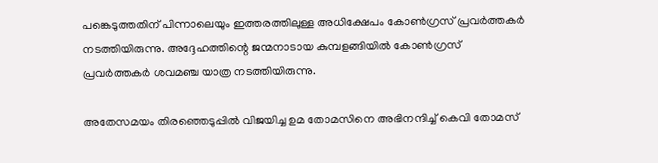പങ്കെടുത്തതിന് പിന്നാലെയും ഇത്തരത്തിലുള്ള അധിക്ഷേപം കോണ്‍ഗ്രസ് പ്രവര്‍ത്തകര്‍ നടത്തിയിരുന്നു. അദ്ദേഹത്തിന്റെ ജന്മനാടായ കുമ്പളങ്ങിയില്‍ കോണ്‍ഗ്രസ് പ്രവര്‍ത്തകര്‍ ശവമഞ്ച യാത്ര നടത്തിയിരുന്നു.

അതേസമയം തിരഞ്ഞെടുപ്പില്‍ വിജയിച്ച ഉമ തോമസിനെ അഭിനന്ദിച്ച് കെവി തോമസ്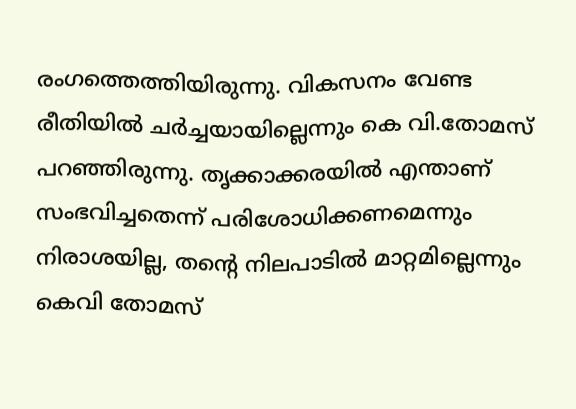രംഗത്തെത്തിയിരുന്നു. വികസനം വേണ്ട രീതിയില്‍ ചര്‍ച്ചയായില്ലെന്നും കെ വി.തോമസ് പറഞ്ഞിരുന്നു. തൃക്കാക്കരയില്‍ എന്താണ് സംഭവിച്ചതെന്ന് പരിശോധിക്കണമെന്നും നിരാശയില്ല, തന്റെ നിലപാടില്‍ മാറ്റമില്ലെന്നും കെവി തോമസ്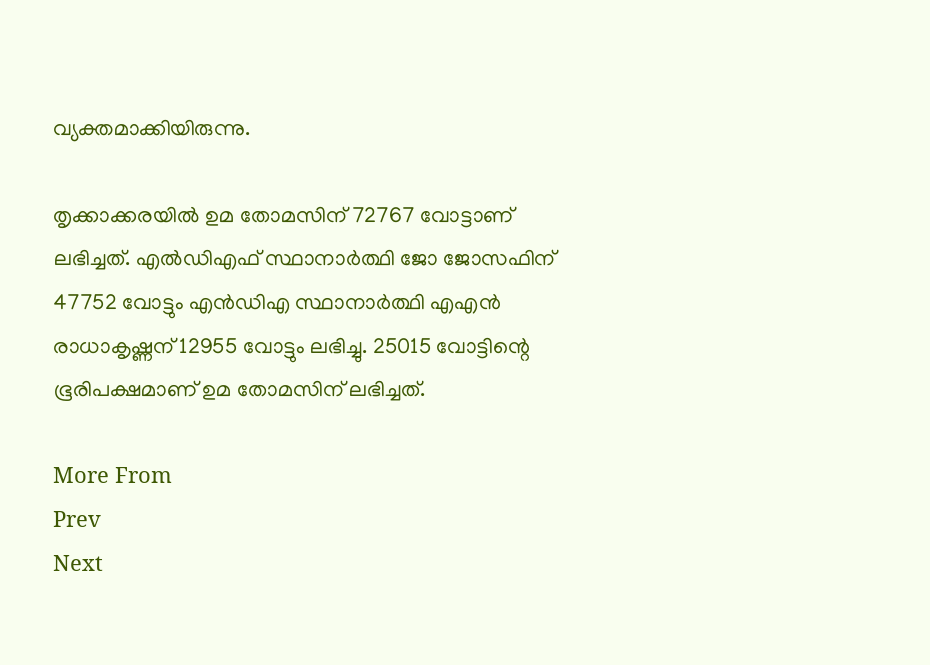വ്യക്തമാക്കിയിരുന്നു.

തൃക്കാക്കരയില്‍ ഉമ തോമസിന് 72767 വോട്ടാണ് ലഭിച്ചത്. എല്‍ഡിഎഫ് സ്ഥാനാര്‍ത്ഥി ജോ ജോസഫിന് 47752 വോട്ടും എന്‍ഡിഎ സ്ഥാനാര്‍ത്ഥി എഎന്‍ രാധാകൃഷ്ണന് 12955 വോട്ടും ലഭിച്ചു. 25015 വോട്ടിന്റെ ഭൂരിപക്ഷമാണ് ഉമ തോമസിന് ലഭിച്ചത്.

More From
Prev
Next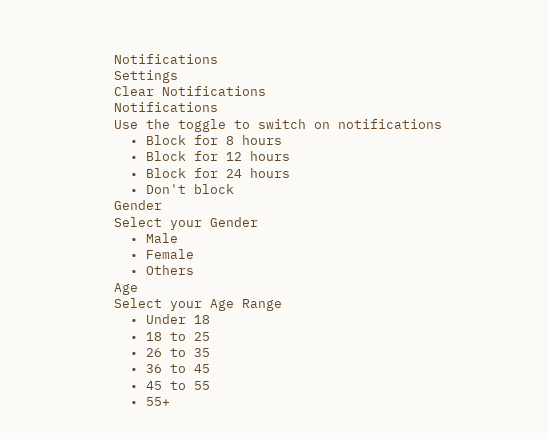Notifications
Settings
Clear Notifications
Notifications
Use the toggle to switch on notifications
  • Block for 8 hours
  • Block for 12 hours
  • Block for 24 hours
  • Don't block
Gender
Select your Gender
  • Male
  • Female
  • Others
Age
Select your Age Range
  • Under 18
  • 18 to 25
  • 26 to 35
  • 36 to 45
  • 45 to 55
  • 55+